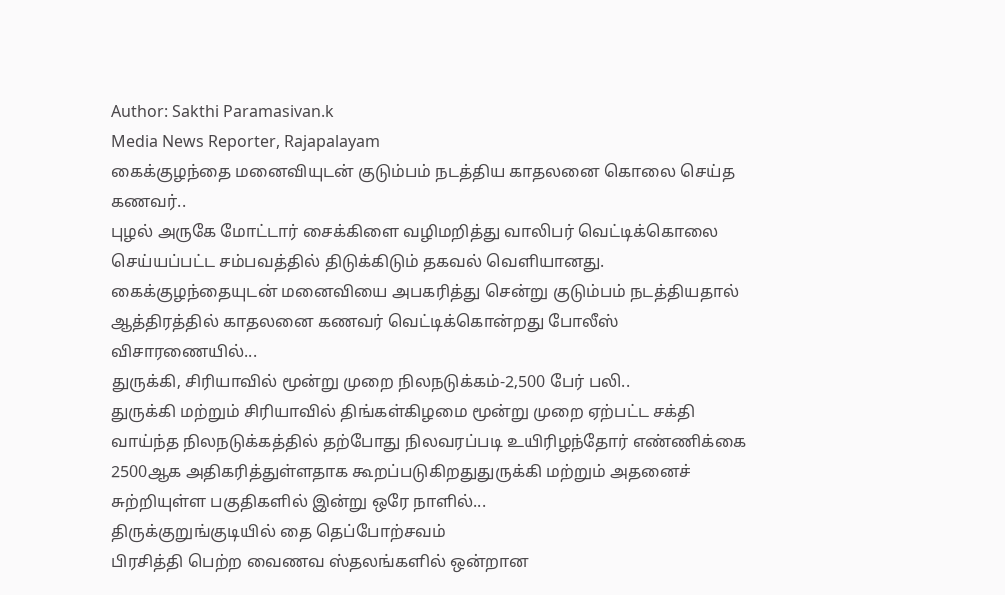Author: Sakthi Paramasivan.k
Media News Reporter, Rajapalayam
கைக்குழந்தை மனைவியுடன் குடும்பம் நடத்திய காதலனை கொலை செய்த கணவர்..
புழல் அருகே மோட்டார் சைக்கிளை வழிமறித்து வாலிபர் வெட்டிக்கொலை செய்யப்பட்ட சம்பவத்தில் திடுக்கிடும் தகவல் வெளியானது. கைக்குழந்தையுடன் மனைவியை அபகரித்து சென்று குடும்பம் நடத்தியதால் ஆத்திரத்தில் காதலனை கணவர் வெட்டிக்கொன்றது போலீஸ் விசாரணையில்...
துருக்கி, சிரியாவில் மூன்று முறை நிலநடுக்கம்-2,500 பேர் பலி..
துருக்கி மற்றும் சிரியாவில் திங்கள்கிழமை மூன்று முறை ஏற்பட்ட சக்தி வாய்ந்த நிலநடுக்கத்தில் தற்போது நிலவரப்படி உயிரிழந்தோர் எண்ணிக்கை 2500ஆக அதிகரித்துள்ளதாக கூறப்படுகிறதுதுருக்கி மற்றும் அதனைச் சுற்றியுள்ள பகுதிகளில் இன்று ஒரே நாளில்...
திருக்குறுங்குடியில் தை தெப்போற்சவம்
பிரசித்தி பெற்ற வைணவ ஸ்தலங்களில் ஒன்றான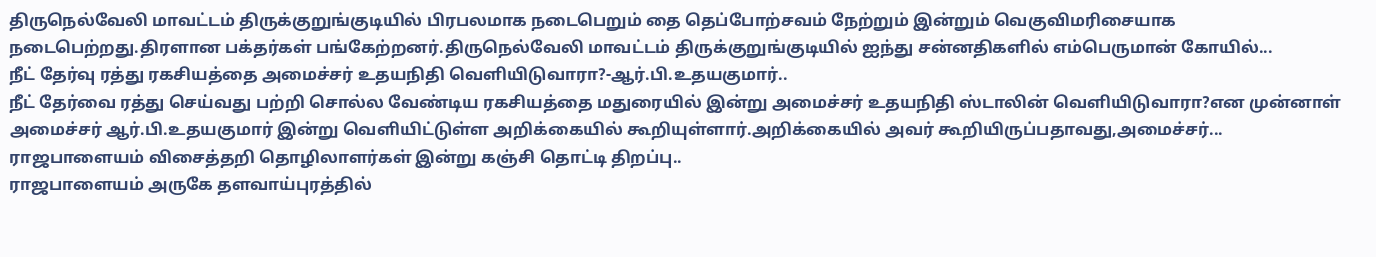திருநெல்வேலி மாவட்டம் திருக்குறுங்குடியில் பிரபலமாக நடைபெறும் தை தெப்போற்சவம் நேற்றும் இன்றும் வெகுவிமரிசையாக நடைபெற்றது.திரளான பக்தர்கள் பங்கேற்றனர்.திருநெல்வேலி மாவட்டம் திருக்குறுங்குடியில் ஐந்து சன்னதிகளில் எம்பெருமான் கோயில்...
நீட் தேர்வு ரத்து ரகசியத்தை அமைச்சர் உதயநிதி வெளியிடுவாரா?-ஆர்.பி.உதயகுமார்..
நீட் தேர்வை ரத்து செய்வது பற்றி சொல்ல வேண்டிய ரகசியத்தை மதுரையில் இன்று அமைச்சர் உதயநிதி ஸ்டாலின் வெளியிடுவாரா?என முன்னாள் அமைச்சர் ஆர்.பி.உதயகுமார் இன்று வெளியிட்டுள்ள அறிக்கையில் கூறியுள்ளார்.அறிக்கையில் அவர் கூறியிருப்பதாவது,அமைச்சர்...
ராஜபாளையம் விசைத்தறி தொழிலாளர்கள் இன்று கஞ்சி தொட்டி திறப்பு..
ராஜபாளையம் அருகே தளவாய்புரத்தில்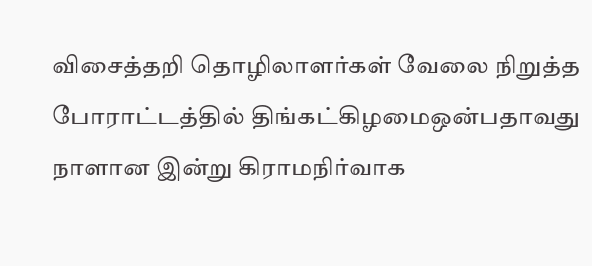விசைத்தறி தொழிலாளர்கள் வேலை நிறுத்த போராட்டத்தில் திங்கட்கிழமைஒன்பதாவது நாளான இன்று கிராமநிர்வாக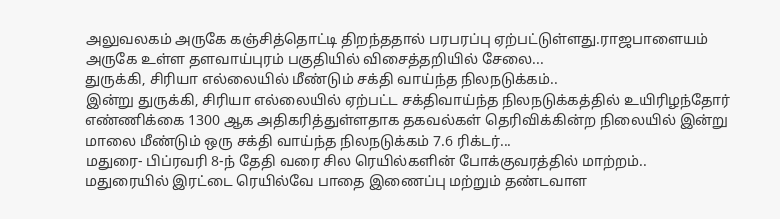அலுவலகம் அருகே கஞ்சித்தொட்டி திறந்ததால் பரபரப்பு ஏற்பட்டுள்ளது.ராஜபாளையம் அருகே உள்ள தளவாய்புரம் பகுதியில் விசைத்தறியில் சேலை...
துருக்கி, சிரியா எல்லையில் மீண்டும் சக்தி வாய்ந்த நிலநடுக்கம்..
இன்று துருக்கி, சிரியா எல்லையில் ஏற்பட்ட சக்திவாய்ந்த நிலநடுக்கத்தில் உயிரிழந்தோர் எண்ணிக்கை 1300 ஆக அதிகரித்துள்ளதாக தகவல்கள் தெரிவிக்கின்ற நிலையில் இன்று மாலை மீண்டும் ஒரு சக்தி வாய்ந்த நிலநடுக்கம் 7.6 ரிக்டர்...
மதுரை- பிப்ரவரி 8-ந் தேதி வரை சில ரெயில்களின் போக்குவரத்தில் மாற்றம்..
மதுரையில் இரட்டை ரெயில்வே பாதை இணைப்பு மற்றும் தண்டவாள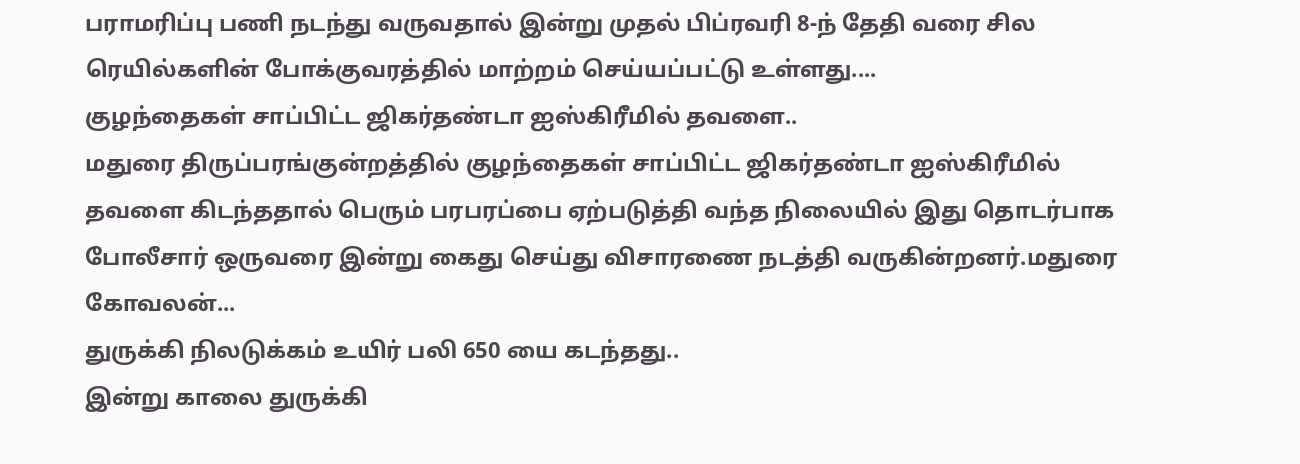பராமரிப்பு பணி நடந்து வருவதால் இன்று முதல் பிப்ரவரி 8-ந் தேதி வரை சில ரெயில்களின் போக்குவரத்தில் மாற்றம் செய்யப்பட்டு உள்ளது....
குழந்தைகள் சாப்பிட்ட ஜிகர்தண்டா ஐஸ்கிரீமில் தவளை..
மதுரை திருப்பரங்குன்றத்தில் குழந்தைகள் சாப்பிட்ட ஜிகர்தண்டா ஐஸ்கிரீமில் தவளை கிடந்ததால் பெரும் பரபரப்பை ஏற்படுத்தி வந்த நிலையில் இது தொடர்பாக போலீசார் ஒருவரை இன்று கைது செய்து விசாரணை நடத்தி வருகின்றனர்.மதுரை கோவலன்...
துருக்கி நிலடுக்கம் உயிர் பலி 650 யை கடந்தது..
இன்று காலை துருக்கி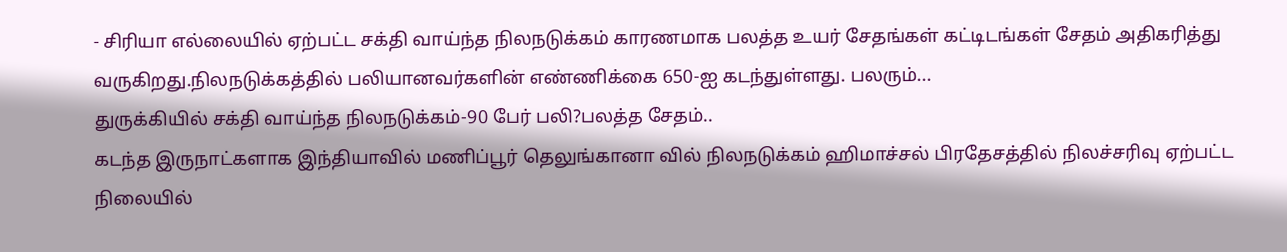- சிரியா எல்லையில் ஏற்பட்ட சக்தி வாய்ந்த நிலநடுக்கம் காரணமாக பலத்த உயர் சேதங்கள் கட்டிடங்கள் சேதம் அதிகரித்து வருகிறது.நிலநடுக்கத்தில் பலியானவர்களின் எண்ணிக்கை 650-ஐ கடந்துள்ளது. பலரும்...
துருக்கியில் சக்தி வாய்ந்த நிலநடுக்கம்-90 பேர் பலி?பலத்த சேதம்..
கடந்த இருநாட்களாக இந்தியாவில் மணிப்பூர் தெலுங்கானா வில் நிலநடுக்கம் ஹிமாச்சல் பிரதேசத்தில் நிலச்சரிவு ஏற்பட்ட நிலையில்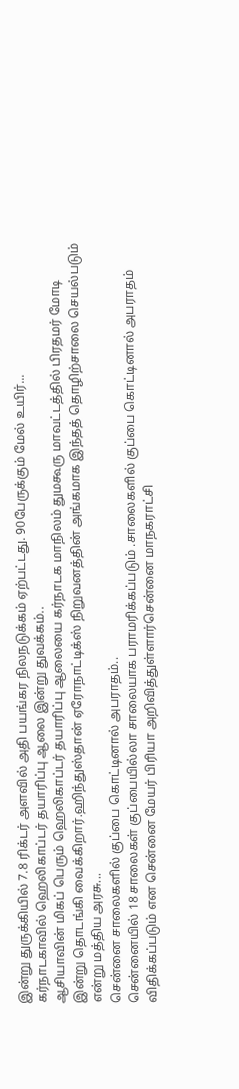இன்று துருக்கியில் 7.8 ரிக்டர் அளவில் அதி பயங்கர நிலநடுக்கம் ஏற்பட்டது. 90பேருக்கும் மேல் உயிர்...
கர்நாடகாவில் ஹெலிகாப்டர் தயாரிப்பு ஆலை இன்று துவக்கம்..
ஆசியாவின் மிகப் பெரும் ஹெலிகாப்டர் தயாரிப்பு ஆலையை கர்நாடக மாநிலம் துமகூரு மாவட்டத்தில் பிரதமர் மோடி இன்று தொடங்கி வைக்கிறார்.ஹிந்துஸ்தான் ஏரோநாட்டிக்ஸ் நிறுவனத்தின் அங்கமாக இந்தத் தொழிற்சாலை செயல்படும் என்று மத்திய அரசு...
சென்னை சாலைகளில் குப்பை கொட்டினால் அபராதம்..
சென்னையில் 18 சாலைகள் குப்பையில்லா சாலையாக பராமரிக்கப்படும் .சாலைகளில் குப்பை கொட்டினால் அபராதம் விதிக்கப்படும் என சென்னை மேயர் பிரியா அறிவித்துள்ளார்சென்னை மாநகராட்சி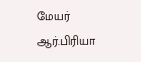மேயர் ஆர்.பிரியா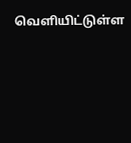வெளியிட்டுள்ள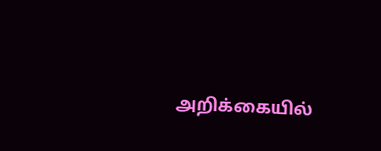அறிக்கையில்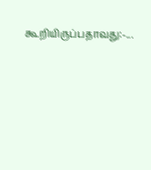கூறியிருப்பதாவது:-...